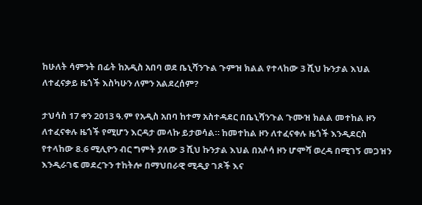ከሁለት ሳምንት በፊት ከአዲስ አበባ ወደ ቤኒሻንጉል ጉምዝ ክልል የተላከው 3 ሺህ ኩንታል እህል ለተፈናቃይ ዜጎች እስካሁን ለምን አልደረሰም?

ታህሳስ 17 ቀን 2013 ዓ.ም የአዲስ አበባ ከተማ አስተዳደር በቤኒሻንጉል ጉሙዝ ክልል መተከል ዞን ለተፈናቀሉ ዜጎች የሚሆን እርዳታ መላኩ ይታወሳል። ከመተከል ዞን ለተፈናቀሉ ዜጎች እንዲደርስ የተላከው 8.6 ሚሊዮን ብር ግምት ያለው 3 ሺህ ኩንታል እህል በአሶሳ ዞን ሆሞሻ ወረዳ በሚገኝ መጋዝን እንዲራገፍ መደረጉን ተከትሎ በማህበራዊ ሚዲያ ገጾች እና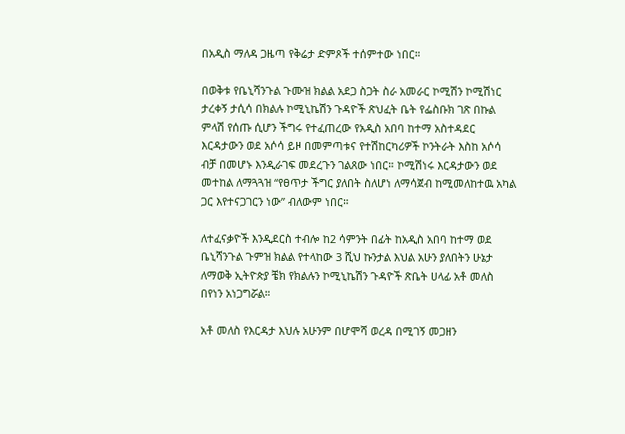በአዲስ ማለዳ ጋዜጣ የቅሬታ ድምጾች ተሰምተው ነበር።

በወቅቱ የቤኒሻንጉል ጉሙዝ ክልል አደጋ ስጋት ስራ አመራር ኮሚሽን ኮሚሽነር ታረቀኝ ታሲሳ በክልሉ ኮሚኒኬሽን ጉዳዮች ጽህፈት ቤት የፌስቡክ ገጽ በኩል ምላሽ የሰጡ ሲሆን ችግሩ የተፈጠረው የአዲስ አበባ ከተማ አስተዳደር እርዳታውን ወደ አሶሳ ይዞ በመምጣቱና የተሽከርካሪዎች ኮንትራት እስከ አሶሳ ብቻ በመሆኑ እንዲራገፍ መደረጉን ገልጸው ነበር። ኮሚሽነሩ እርዳታውን ወደ መተከል ለማጓጓዝ “የፀጥታ ችግር ያለበት ስለሆነ ለማሳጀብ ከሚመለከተዉ አካል ጋር እየተናጋገርን ነው” ብለውም ነበር።

ለተፈናቃዮች እንዲደርስ ተብሎ ከ2 ሳምንት በፊት ከአዲስ አበባ ከተማ ወደ ቤኒሻንጉል ጉምዝ ክልል የተላከው 3 ሺህ ኩንታል እህል አሁን ያለበትን ሁኔታ ለማወቅ ኢትዮጵያ ቼክ የክልሉን ኮሚኒኬሽን ጉዳዮች ጽቤት ሀላፊ አቶ መለስ በየነን አነጋግሯል።

አቶ መለስ የእርዳታ እህሉ አሁንም በሆሞሻ ወረዳ በሚገኝ መጋዘን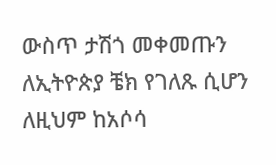ውስጥ ታሽጎ መቀመጡን ለኢትዮጵያ ቼክ የገለጹ ሲሆን ለዚህም ከአሶሳ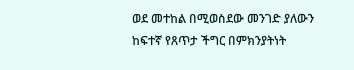ወደ መተከል በሚወስደው መንገድ ያለውን ከፍተኛ የጸጥታ ችግር በምክንያትነት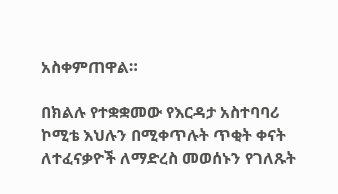አስቀምጠዋል።

በክልሉ የተቋቋመው የእርዳታ አስተባባሪ ኮሚቴ እህሉን በሚቀጥሉት ጥቂት ቀናት ለተፈናቃዮች ለማድረስ መወሰኑን የገለጹት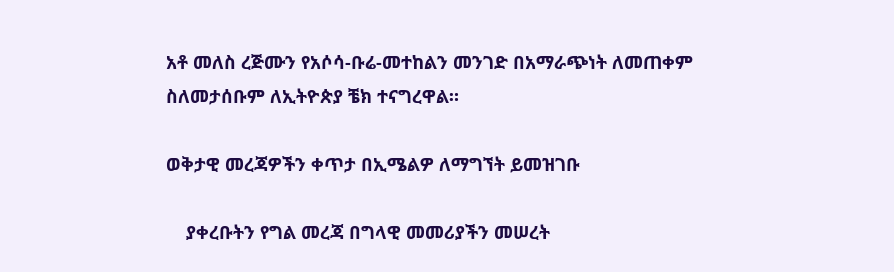አቶ መለስ ረጅሙን የአሶሳ-ቡሬ-መተከልን መንገድ በአማራጭነት ለመጠቀም ስለመታሰቡም ለኢትዮጵያ ቼክ ተናግረዋል።

ወቅታዊ መረጃዎችን ቀጥታ በኢሜልዎ ለማግኘት ይመዝገቡ

    ያቀረቡትን የግል መረጃ በግላዊ መመሪያችን መሠረት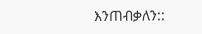እንጠብቃለን::